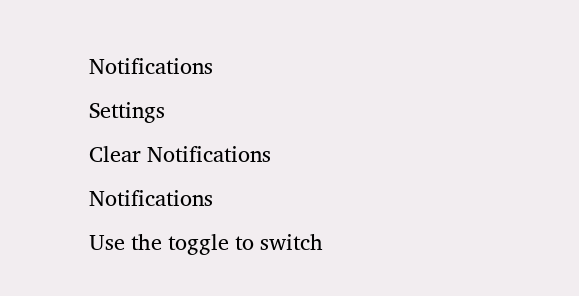Notifications
Settings
Clear Notifications
Notifications
Use the toggle to switch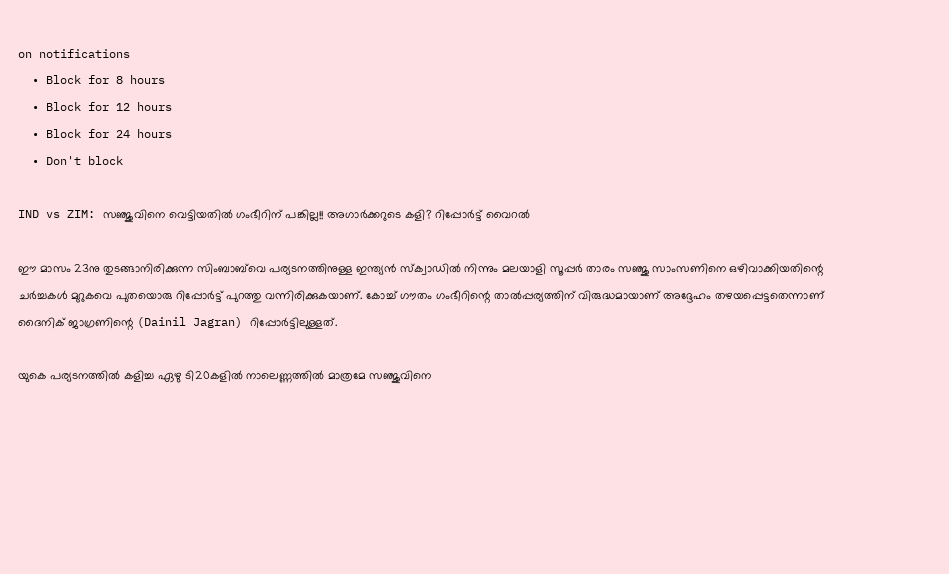on notifications
  • Block for 8 hours
  • Block for 12 hours
  • Block for 24 hours
  • Don't block

IND vs ZIM: സഞ്ജുവിനെ വെട്ടിയതില്‍ ഗംഭീറിന് പങ്കില്ല!! അഗാര്‍ക്കറുടെ കളി? റിപ്പോര്‍ട്ട് വൈറല്‍

ഈ മാസം 23നു തുടങ്ങാനിരിക്കുന്ന സിംബാബ്‌വെ പര്യടനത്തിനുള്ള ഇന്ത്യന്‍ സ്‌ക്വാഡില്‍ നിന്നും മലയാളി സൂപ്പര്‍ താരം സഞ്ജു സാംസണിനെ ഒഴിവാക്കിയതിന്റെ ചര്‍ച്ചകള്‍ മുറുകവെ പുതയൊരു റിപ്പോര്‍ട്ട് പുറത്തു വന്നിരിക്കുകയാണ്. കോച്ച് ഗൗതം ഗംഭീറിന്റെ താല്‍പ്പര്യത്തിന് വിരുദ്ധമായാണ് അദ്ദേഹം തഴയപ്പെട്ടതെന്നാണ് ദൈനിക് ജാഗ്രണിന്റെ (Dainil Jagran) റിപ്പോര്‍ട്ടിലുള്ളത്.

യുകെ പര്യടനത്തില്‍ കളിച്ച ഏഴു ടി20കളില്‍ നാലെണ്ണത്തില്‍ മാത്രമേ സഞ്ജുവിനെ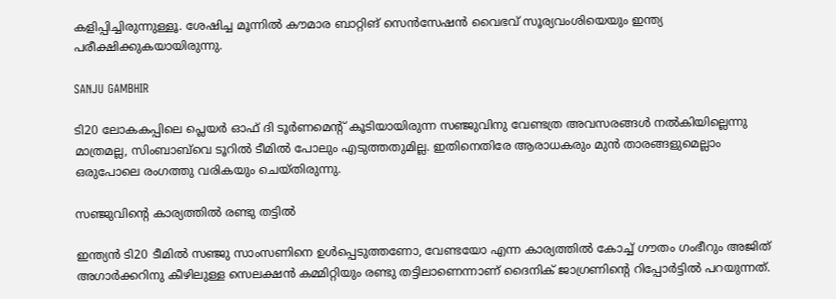കളിപ്പിച്ചിരുന്നുള്ളൂ. ശേഷിച്ച മൂന്നില്‍ കൗമാര ബാറ്റിങ് സെന്‍സേഷന്‍ വൈഭവ് സൂര്യവംശിയെയും ഇന്ത്യ പരീക്ഷിക്കുകയായിരുന്നു.

SANJU GAMBHIR

ടി20 ലോകകപ്പിലെ പ്ലെയര്‍ ഓഫ് ദി ടൂര്‍ണമെന്റ് കൂടിയായിരുന്ന സഞ്ജുവിനു വേണ്ടത്ര അവസരങ്ങള്‍ നല്‍കിയില്ലെന്നു മാത്രമല്ല, സിംബാബ്‌വെ ടൂറില്‍ ടീമില്‍ പോലും എടുത്തതുമില്ല. ഇതിനെതിരേ ആരാധകരും മുന്‍ താരങ്ങളുമെല്ലാം ഒരുപോലെ രംഗത്തു വരികയും ചെയ്തിരുന്നു.

സഞ്ജുവിന്റെ കാര്യത്തില്‍ രണ്ടു തട്ടില്‍

ഇന്ത്യന്‍ ടി20 ടീമില്‍ സഞ്ജു സാംസണിനെ ഉള്‍പ്പെടുത്തണോ, വേണ്ടയോ എന്ന കാര്യത്തില്‍ കോച്ച് ഗൗതം ഗംഭീറും അജിത് അഗാര്‍ക്കറിനു കീഴിലുള്ള സെലക്ഷന്‍ കമ്മിറ്റിയും രണ്ടു തട്ടിലാണെന്നാണ് ദൈനിക് ജാഗ്രണിന്റെ റിപ്പോര്‍ട്ടില്‍ പറയുന്നത്.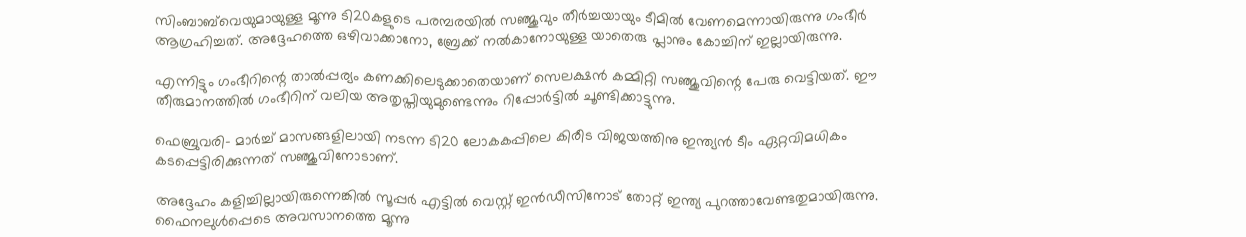സിംബാബ്‌വെയുമായുള്ള മൂന്നു ടി20കളുടെ പരമ്പരയില്‍ സഞ്ജുവും തീര്‍ച്ചയായും ടീമില്‍ വേണമെന്നായിരുന്നു ഗംഭീര്‍ ആഗ്രഹിച്ചത്. അദ്ദേഹത്തെ ഒഴിവാക്കാനോ, ബ്രേക്ക് നല്‍കാനോയുള്ള യാതെരു പ്ലാനും കോച്ചിന് ഇല്ലായിരുന്നു.

എന്നിട്ടും ഗംഭീറിന്റെ താല്‍പ്പര്യം കണക്കിലെടുക്കാതെയാണ് സെലക്ഷന്‍ കമ്മിറ്റി സഞ്ജുവിന്റെ പേരു വെട്ടിയത്. ഈ തീരുമാനത്തില്‍ ഗംഭീറിന് വലിയ അതൃപ്തിയുമുണ്ടെന്നും റിപ്പോര്‍ട്ടില്‍ ചൂണ്ടിക്കാട്ടുന്നു.

ഫെബ്രുവരി- മാര്‍ച്ച് മാസങ്ങളിലായി നടന്ന ടി20 ലോകകപ്പിലെ കിരീട വിജയത്തിനു ഇന്ത്യന്‍ ടീം ഏറ്റവിമധികം കടപ്പെട്ടിരിക്കുന്നത് സഞ്ജുവിനോടാണ്.

അദ്ദേഹം കളിച്ചില്ലായിരുന്നെങ്കില്‍ സൂപ്പര്‍ എട്ടില്‍ വെസ്റ്റ് ഇന്‍ഡീസിനോട് തോറ്റ് ഇന്ത്യ പുറത്താവേണ്ടതുമായിരുന്നു. ഫൈനലുള്‍പ്പെടെ അവസാനത്തെ മൂന്നു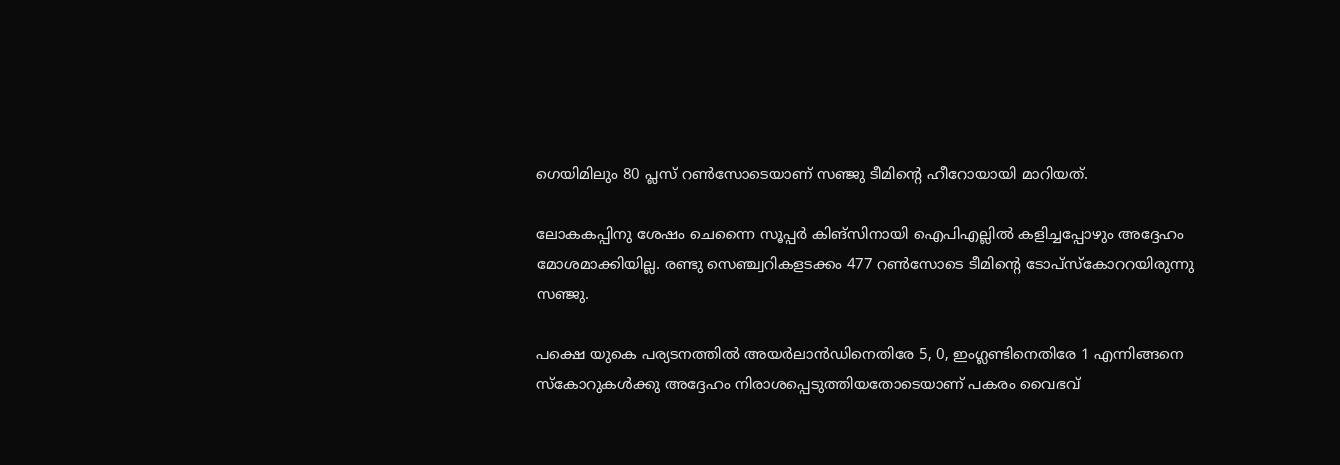ഗെയിമിലും 80 പ്ലസ് റണ്‍സോടെയാണ് സഞ്ജു ടീമിന്റെ ഹീറോയായി മാറിയത്.

ലോകകപ്പിനു ശേഷം ചെന്നൈ സൂപ്പര്‍ കിങ്‌സിനായി ഐപിഎല്ലില്‍ കളിച്ചപ്പോഴും അദ്ദേഹം മോശമാക്കിയില്ല. രണ്ടു സെഞ്ച്വറികളടക്കം 477 റണ്‍സോടെ ടീമിന്റെ ടോപ്‌സ്‌കോററയിരുന്നു സഞ്ജു.

പക്ഷെ യുകെ പര്യടനത്തില്‍ അയര്‍ലാന്‍ഡിനെതിരേ 5, 0, ഇംഗ്ലണ്ടിനെതിരേ 1 എന്നിങ്ങനെ സ്‌കോറുകള്‍ക്കു അദ്ദേഹം നിരാശപ്പെടുത്തിയതോടെയാണ് പകരം വൈഭവ്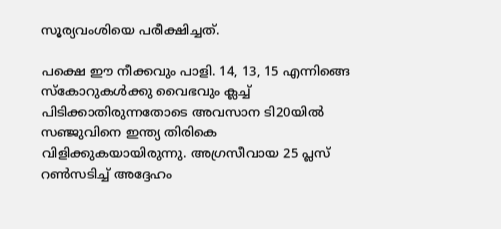സൂര്യവംശിയെ പരീക്ഷിച്ചത്.

പക്ഷെ ഈ നീക്കവും പാളി. 14, 13, 15 എന്നിങ്ങെ സ്‌കോറുകള്‍ക്കു വൈഭവും ക്ലച്ച് പിടിക്കാതിരുന്നതോടെ അവസാന ടി20യില്‍ സഞ്ജുവിനെ ഇന്ത്യ തിരികെ വിളിക്കുകയായിരുന്നു. അഗ്രസീവായ 25 പ്ലസ് റണ്‍സടിച്ച് അദ്ദേഹം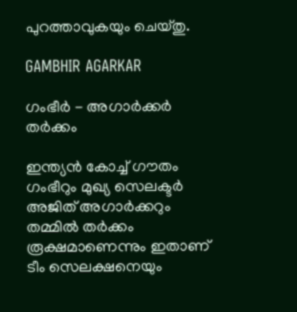പുറത്താവുകയും ചെയ്തു.

GAMBHIR AGARKAR

ഗംഭീര്‍ - അഗാര്‍ക്കര്‍ തര്‍ക്കം

ഇന്ത്യന്‍ കോച്ച് ഗൗതം ഗംഭീറും മുഖ്യ സെലക്ടര്‍ അജിത് അഗാര്‍ക്കറും തമ്മില്‍ തര്‍ക്കം രൂക്ഷമാണെന്നും ഇതാണ് ടീം സെലക്ഷനെയും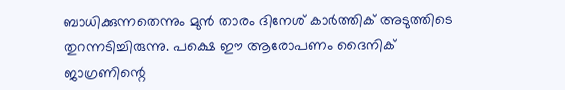ബാധിക്കുന്നതെന്നും മുന്‍ താരം ദിനേശ് കാര്‍ത്തിക് അടുത്തിടെ തുറന്നടിച്ചിരുന്നു. പക്ഷെ ഈ ആരോപണം ദൈനിക് ജാഗ്രണിന്റെ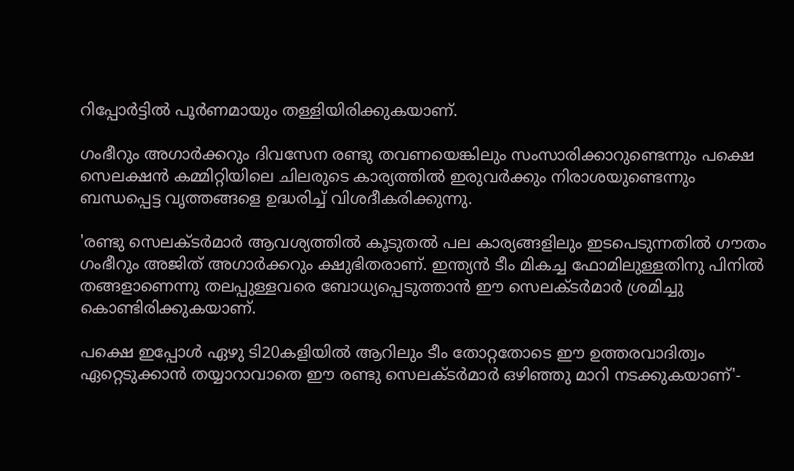റിപ്പോര്‍ട്ടില്‍ പൂര്‍ണമായും തള്ളിയിരിക്കുകയാണ്.

ഗംഭീറും അഗാര്‍ക്കറും ദിവസേന രണ്ടു തവണയെങ്കിലും സംസാരിക്കാറുണ്ടെന്നും പക്ഷെ സെലക്ഷന്‍ കമ്മിറ്റിയിലെ ചിലരുടെ കാര്യത്തില്‍ ഇരുവര്‍ക്കും നിരാശയുണ്ടെന്നും ബന്ധപ്പെട്ട വൃത്തങ്ങളെ ഉദ്ധരിച്ച് വിശദീകരിക്കുന്നു.

'രണ്ടു സെലക്ടര്‍മാര്‍ ആവശ്യത്തില്‍ കൂടുതല്‍ പല കാര്യങ്ങളിലും ഇടപെടുന്നതില്‍ ഗൗതം ഗംഭീറും അജിത് അഗാര്‍ക്കറും ക്ഷുഭിതരാണ്. ഇന്ത്യന്‍ ടീം മികച്ച ഫോമിലുള്ളതിനു പിനില്‍ തങ്ങളാണെന്നു തലപ്പുള്ളവരെ ബോധ്യപ്പെടുത്താന്‍ ഈ സെലക്ടര്‍മാര്‍ ശ്രമിച്ചു കൊണ്ടിരിക്കുകയാണ്.

പക്ഷെ ഇപ്പോള്‍ ഏഴു ടി20കളിയില്‍ ആറിലും ടീം തോറ്റതോടെ ഈ ഉത്തരവാദിത്വം ഏറ്റെടുക്കാന്‍ തയ്യാറാവാതെ ഈ രണ്ടു സെലക്ടര്‍മാര്‍ ഒഴിഞ്ഞു മാറി നടക്കുകയാണ്'-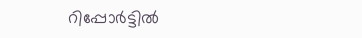റിപ്പോര്‍ട്ടില്‍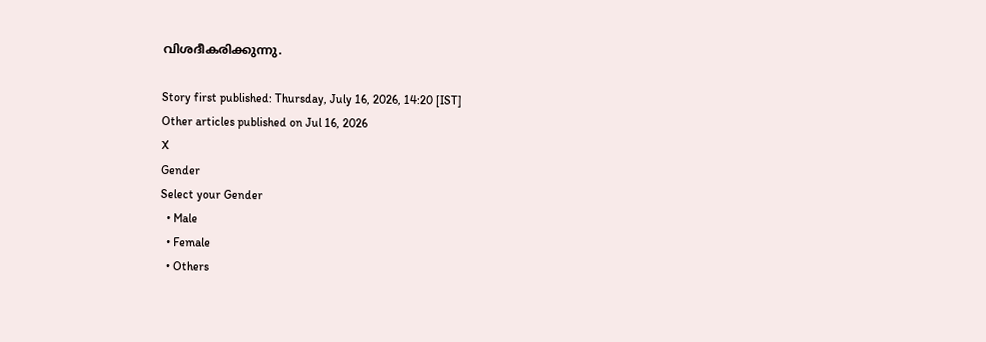വിശദീകരിക്കുന്നു.

Story first published: Thursday, July 16, 2026, 14:20 [IST]
Other articles published on Jul 16, 2026
X
Gender
Select your Gender
  • Male
  • Female
  • Others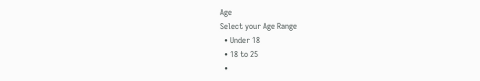Age
Select your Age Range
  • Under 18
  • 18 to 25
  •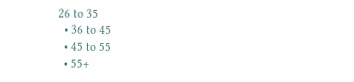26 to 35
  • 36 to 45
  • 45 to 55
  • 55+